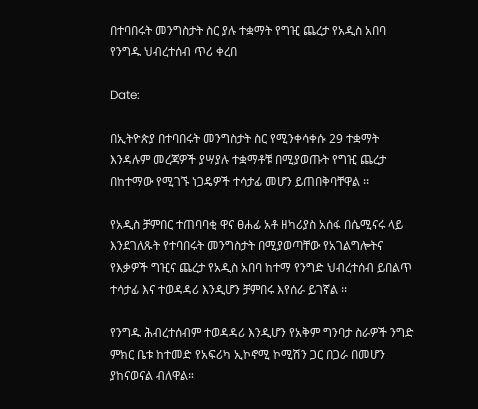በተባበሩት መንግስታት ስር ያሉ ተቋማት የግዢ ጨረታ የአዲስ አበባ የንግዱ ህብረተሰብ ጥሪ ቀረበ

Date:

በኢትዮጵያ በተባበሩት መንግስታት ስር የሚንቀሳቀሱ 29 ተቋማት እንዳሉም መረጃዎች ያሣያሉ ተቋማቶቹ በሚያወጡት የግዢ ጨረታ በከተማው የሚገኙ ነጋዴዎች ተሳታፊ መሆን ይጠበቅባቸዋል ፡፡

የአዲስ ቻምበር ተጠባባቂ ዋና ፀሐፊ አቶ ዘካሪያስ አሰፋ በሴሚናሩ ላይ እንደገለጹት የተባበሩት መንግስታት በሚያወጣቸው የአገልግሎትና የእቃዎች ግዢና ጨረታ የአዲስ አበባ ከተማ የንግድ ህብረተሰብ ይበልጥ ተሳታፊ እና ተወዳዳሪ እንዲሆን ቻምበሩ እየሰራ ይገኛል ፡፡

የንግዱ ሕብረተሰብም ተወዳዳሪ እንዲሆን የአቅም ግንባታ ስራዎች ንግድ ምክር ቤቱ ከተመድ የአፍሪካ ኢኮኖሚ ኮሚሽን ጋር በጋራ በመሆን ያከናወናል ብለዋል።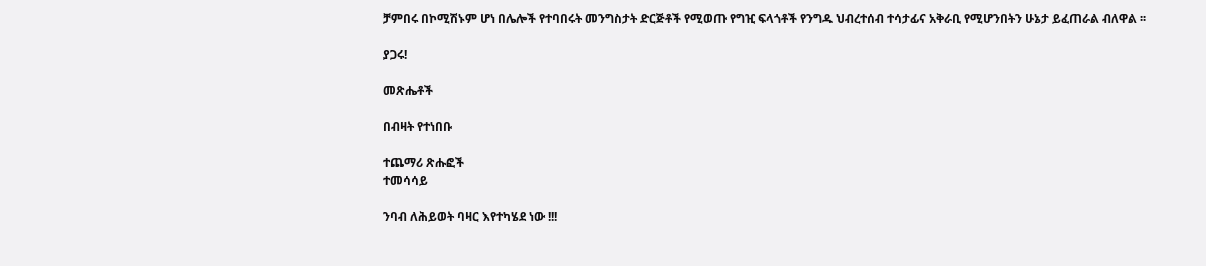ቻምበሩ በኮሚሽኑም ሆነ በሌሎች የተባበሩት መንግስታት ድርጅቶች የሚወጡ የግዢ ፍላጎቶች የንግዱ ህብረተሰብ ተሳታፊና አቅራቢ የሚሆንበትን ሁኔታ ይፈጠራል ብለዋል ፡፡

ያጋሩ!

መጽሔቶች

በብዛት የተነበቡ

ተጨማሪ ጽሑፎች
ተመሳሳይ

ንባብ ለሕይወት ባዛር እየተካሄደ ነው !!!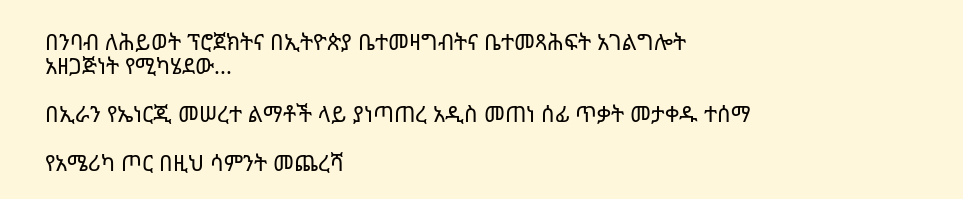በንባብ ለሕይወት ፕሮጀክትና በኢትዮጵያ ቤተመዛግብትና ቤተመጻሕፍት አገልግሎት አዘጋጅነት የሚካሄደው...

በኢራን የኤነርጂ መሠረተ ልማቶች ላይ ያነጣጠረ አዲስ መጠነ ሰፊ ጥቃት መታቀዱ ተሰማ

የአሜሪካ ጦር በዚህ ሳምንት መጨረሻ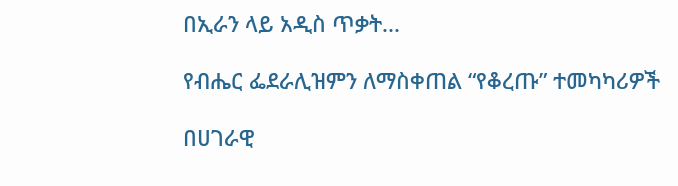በኢራን ላይ አዲስ ጥቃት...

የብሔር ፌደራሊዝምን ለማስቀጠል “የቆረጡ” ተመካካሪዎች

በሀገራዊ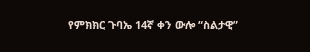የምክክር ጉባኤ 14ኛ ቀን ውሎ “ስልታዊ”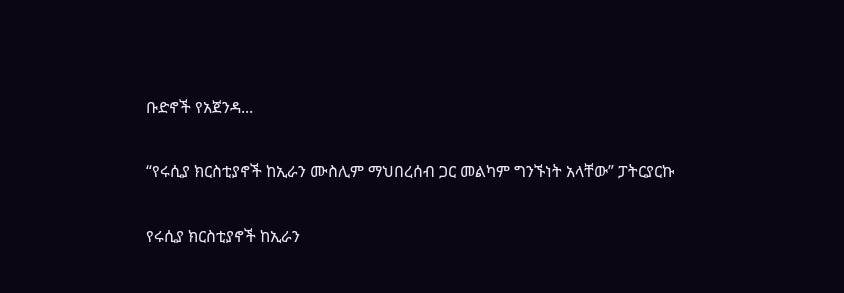ቡድኖች የአጀንዳ...

“የሩሲያ ክርስቲያኖች ከኢራን ሙስሊም ማህበረሰብ ጋር መልካም ግንኙነት አላቸው” ፓትርያርኩ

የሩሲያ ክርስቲያኖች ከኢራን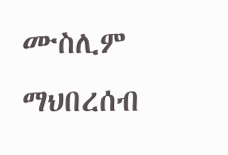ሙስሊም ማህበረሰብ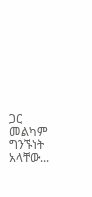ጋር መልካም ግንኙነት አላቸው...